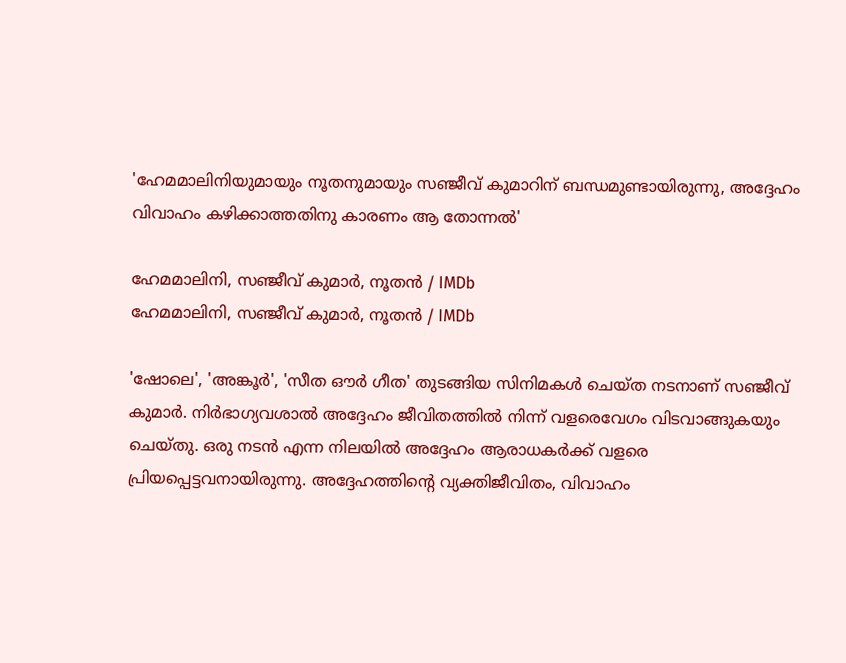'ഹേമമാലിനിയുമായും നൂതനുമായും സഞ്ജീവ് കുമാറിന് ബന്ധമുണ്ടായിരുന്നു, അദ്ദേഹം വിവാഹം കഴിക്കാത്തതിനു കാരണം ആ തോന്നൽ'

ഹേമമാലിനി, സഞ്ജീവ് കുമാർ, നൂതൻ / IMDb
ഹേമമാലിനി, സഞ്ജീവ് കുമാർ, നൂതൻ / IMDb

'ഷോലെ', 'അങ്കൂര്‍', 'സീത ഔര്‍ ഗീത' തുടങ്ങിയ സിനിമകള്‍ ചെയ്ത നടനാണ് സഞ്ജീവ് കുമാര്‍. നിര്‍ഭാഗ്യവശാല്‍ അദ്ദേഹം ജീവിതത്തില്‍ നിന്ന് വളരെവേഗം വിടവാങ്ങുകയും ചെയ്തു. ഒരു നടന്‍ എന്ന നിലയില്‍ അദ്ദേഹം ആരാധകര്‍ക്ക് വളരെ പ്രിയപ്പെട്ടവനായിരുന്നു. അദ്ദേഹത്തിന്റെ വ്യക്തിജീവിതം, വിവാഹം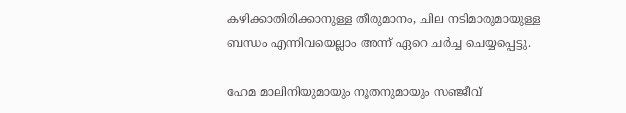കഴിക്കാതിരിക്കാനുള്ള തീരുമാനം, ചില നടിമാരുമായുള്ള ബന്ധം എന്നിവയെല്ലാം അന്ന് ഏറെ ചര്‍ച്ച ചെയ്യപ്പെട്ടു.

ഹേമ മാലിനിയുമായും നൂതനുമായും സഞ്ജീവ്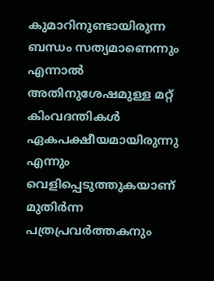കുമാറിനുണ്ടായിരുന്ന ബന്ധം സത്യമാണെന്നും എന്നാല്‍ അതിനുശേഷമുള്ള മറ്റ് കിംവദന്തികള്‍ ഏകപക്ഷീയമായിരുന്നു എന്നും വെളിപ്പെടുത്തുകയാണ് മുതിര്‍ന്ന പത്രപ്രവര്‍ത്തകനും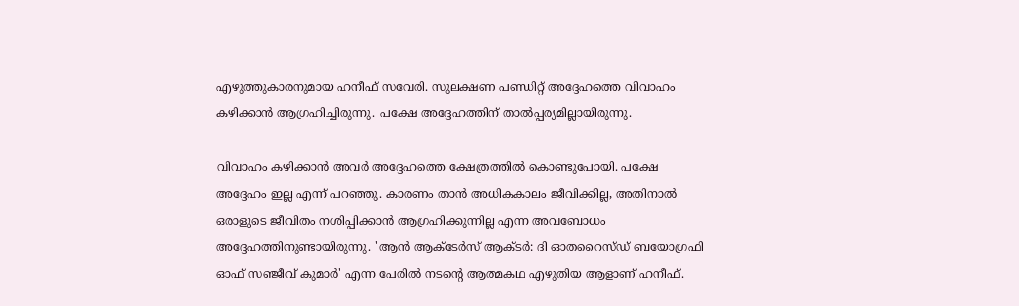എഴുത്തുകാരനുമായ ഹനീഫ് സവേരി. സുലക്ഷണ പണ്ഡിറ്റ് അദ്ദേഹത്തെ വിവാഹം കഴിക്കാന്‍ ആഗ്രഹിച്ചിരുന്നു. പക്ഷേ അദ്ദേഹത്തിന് താല്‍പ്പര്യമില്ലായിരുന്നു.

വിവാഹം കഴിക്കാന്‍ അവര്‍ അദ്ദേഹത്തെ ക്ഷേത്രത്തില്‍ കൊണ്ടുപോയി. പക്ഷേ അദ്ദേഹം ഇല്ല എന്ന് പറഞ്ഞു. കാരണം താന്‍ അധികകാലം ജീവിക്കില്ല, അതിനാല്‍ ഒരാളുടെ ജീവിതം നശിപ്പിക്കാന്‍ ആഗ്രഹിക്കുന്നില്ല എന്ന അവബോധം അദ്ദേഹത്തിനുണ്ടായിരുന്നു. 'ആന്‍ ആക്ടേര്‍സ് ആക്ടര്‍: ദി ഓതറൈസ്ഡ് ബയോഗ്രഫി ഓഫ് സഞ്ജീവ് കുമാര്‍' എന്ന പേരില്‍ നടന്റെ ആത്മകഥ എഴുതിയ ആളാണ് ഹനീഫ്.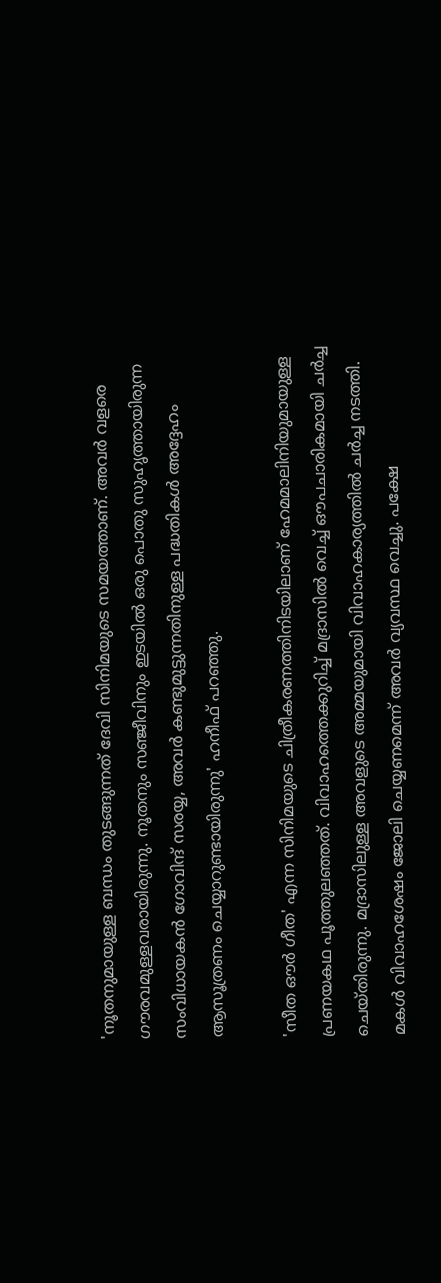'നൂതനുമായുള്ള ബന്ധം തുടങ്ങുന്നത് ദേവി സിനിമയുടെ സമയത്താണ്. അവര്‍ വളരെ ഗൗരവമുള്ളവരായിരുന്നു. നൂതനും സഞ്ജീവിനും ഇടയില്‍ ഒരു പൊതു സുഹൃത്തായിരുന്ന സംവിധായകന്‍ ഗോവിന്ദ് സരയ്യ, അവര്‍ കണ്ടുമുട്ടുന്നതിനുള്ള പദ്ധതികള്‍ അദ്ദേഹം ആസൂത്രണം ചെയ്യാറുണ്ടായിരുന്നു' ഹനീഫ് പറഞ്ഞു.

'സീത ഔര്‍ ഗീത' എന്ന സിനിമയുടെ ചിത്രീകരണത്തിനിടയിലാണ് ഹേമമാലിനിയുമായുള്ള പ്രണയകഥ പൂത്തുലഞ്ഞത്. വിവാഹത്തെക്കുറിച്ച് മദ്രാസില്‍ വെച്ച് ഔപചാരികമായി ചര്‍ച്ച ചെയ്തിരുന്നു. മദ്രാസിലുള്ള അവളുടെ അമ്മയുമായി വിവാഹകാര്യത്തിൽ ചർച്ച നടത്തി. മകള്‍ വിവാഹശേഷം ജോലി ചെയ്യണമെന്ന് അവര്‍ വ്യവസ്ഥ വെച്ചു. പക്ഷേ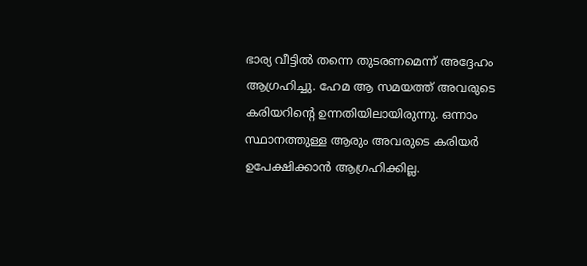ഭാര്യ വീട്ടില്‍ തന്നെ തുടരണമെന്ന് അദ്ദേഹം ആഗ്രഹിച്ചു. ഹേമ ആ സമയത്ത് അവരുടെ കരിയറിന്റെ ഉന്നതിയിലായിരുന്നു. ഒന്നാം സ്ഥാനത്തുള്ള ആരും അവരുടെ കരിയര്‍ ഉപേക്ഷിക്കാന്‍ ആഗ്രഹിക്കില്ല.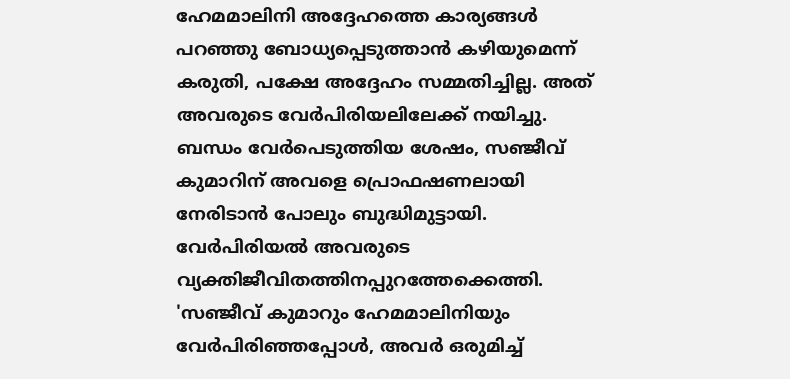ഹേമമാലിനി അദ്ദേഹത്തെ കാര്യങ്ങള്‍ പറഞ്ഞു ബോധ്യപ്പെടുത്താന്‍ കഴിയുമെന്ന് കരുതി, പക്ഷേ അദ്ദേഹം സമ്മതിച്ചില്ല. അത് അവരുടെ വേര്‍പിരിയലിലേക്ക് നയിച്ചു. ബന്ധം വേര്‍പെടുത്തിയ ശേഷം, സഞ്ജീവ് കുമാറിന് അവളെ പ്രൊഫഷണലായി നേരിടാന്‍ പോലും ബുദ്ധിമുട്ടായി. വേര്‍പിരിയല്‍ അവരുടെ വ്യക്തിജീവിതത്തിനപ്പുറത്തേക്കെത്തി. 'സഞ്ജീവ് കുമാറും ഹേമമാലിനിയും വേര്‍പിരിഞ്ഞപ്പോള്‍, അവര്‍ ഒരുമിച്ച്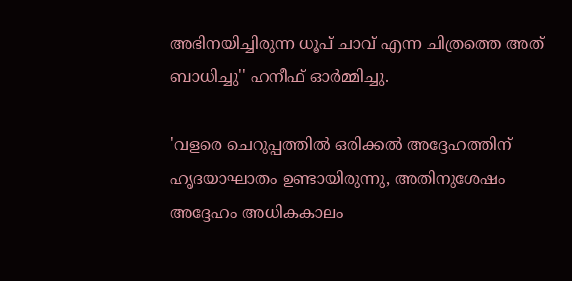അഭിനയിച്ചിരുന്ന ധൂപ് ചാവ് എന്ന ചിത്രത്തെ അത് ബാധിച്ചു'' ഹനീഫ് ഓര്‍മ്മിച്ചു.

'വളരെ ചെറുപ്പത്തില്‍ ഒരിക്കല്‍ അദ്ദേഹത്തിന് ഹൃദയാഘാതം ഉണ്ടായിരുന്നു, അതിനുശേഷം അദ്ദേഹം അധികകാലം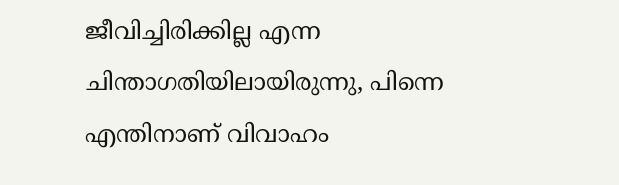ജീവിച്ചിരിക്കില്ല എന്ന ചിന്താഗതിയിലായിരുന്നു, പിന്നെ എന്തിനാണ് വിവാഹം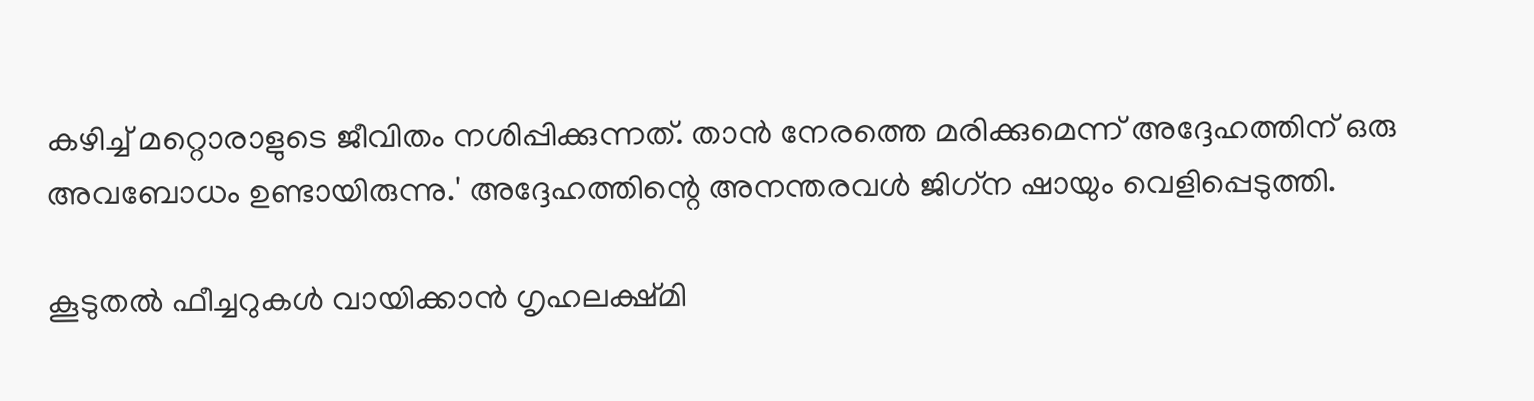കഴിച്ച് മറ്റൊരാളുടെ ജീവിതം നശിപ്പിക്കുന്നത്. താന്‍ നേരത്തെ മരിക്കുമെന്ന് അദ്ദേഹത്തിന് ഒരു അവബോധം ഉണ്ടായിരുന്നു.' അദ്ദേഹത്തിന്റെ അനന്തരവള്‍ ജിഗ്‌ന ഷായും വെളിപ്പെടുത്തി.

കൂടുതല്‍ ഫീച്ചറുകള്‍ വായിക്കാന്‍ ഗൃഹലക്ഷ്മി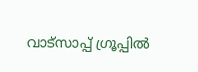വാട്സാപ്പ് ഗ്രൂപ്പില്‍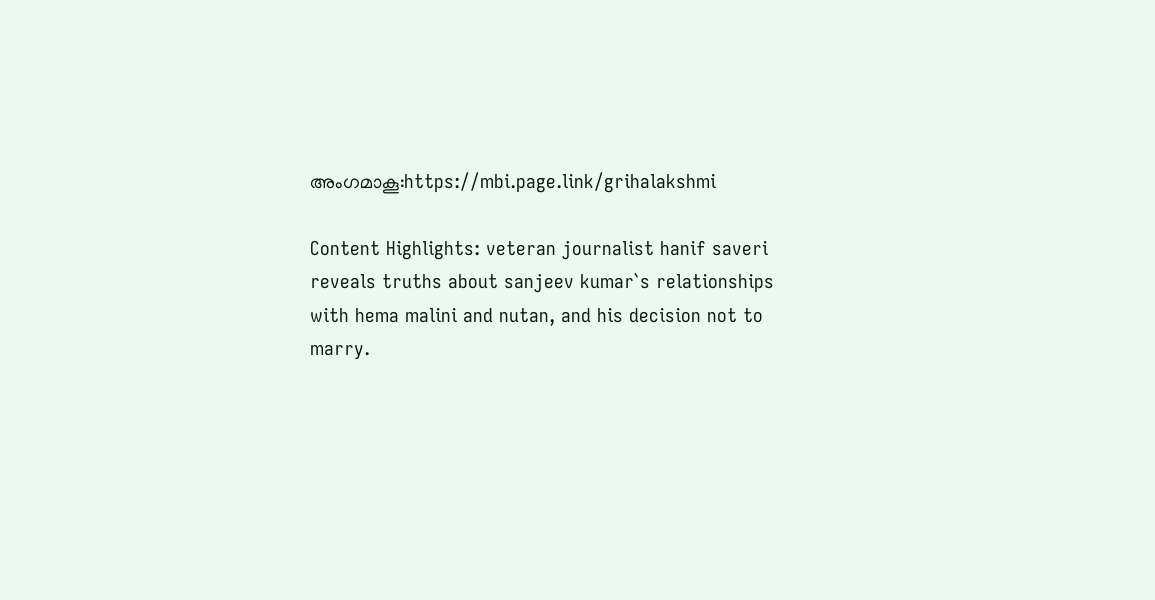അംഗമാകൂ:https://mbi.page.link/grihalakshmi

Content Highlights: veteran journalist hanif saveri reveals truths about sanjeev kumar`s relationships with hema malini and nutan, and his decision not to marry.